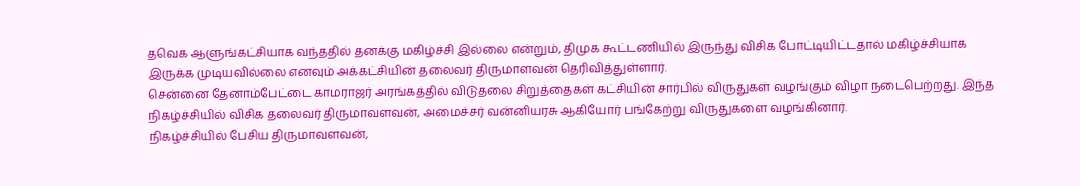தவெக ஆளுங்கட்சியாக வந்ததில் தனக்கு மகிழ்ச்சி இல்லை என்றும், திமுக கூட்டணியில் இருந்து விசிக போட்டியிட்டதால் மகிழ்ச்சியாக இருக்க முடியவில்லை எனவும் அக்கட்சியின் தலைவர் திருமாளவன் தெரிவித்துள்ளார்.
சென்னை தேனாம்பேட்டை காமராஜர் அரங்கத்தில் விடுதலை சிறுத்தைகள் கட்சியின் சார்பில் விருதுகள் வழங்கும் விழா நடைபெற்றது. இந்த நிகழ்ச்சியில் விசிக தலைவர் திருமாவளவன், அமைச்சர் வன்னியரசு ஆகியோர் பங்கேற்று விருதுகளை வழங்கினார்.
நிகழ்ச்சியில் பேசிய திருமாவளவன்,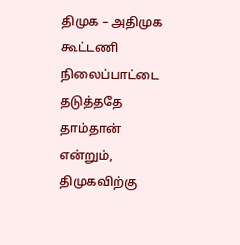திமுக – அதிமுக கூட்டணி நிலைப்பாட்டை தடுத்ததே தாம்தான் என்றும், திமுகவிற்கு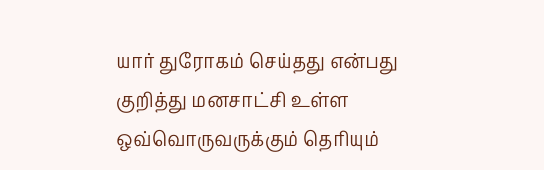யார் துரோகம் செய்தது என்பது குறித்து மனசாட்சி உள்ள ஒவ்வொருவருக்கும் தெரியும்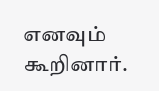எனவும் கூறினார்.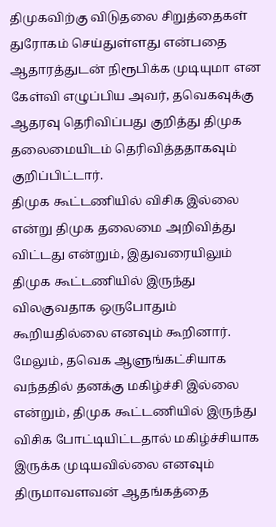திமுகவிற்கு விடுதலை சிறுத்தைகள் துரோகம் செய்துள்ளது என்பதை ஆதாரத்துடன் நிரூபிக்க முடியுமா என கேள்வி எழுப்பிய அவர், தவெகவுக்கு ஆதரவு தெரிவிப்பது குறித்து திமுக தலைமையிடம் தெரிவித்ததாகவும் குறிப்பிட்டார்.
திமுக கூட்டணியில் விசிக இல்லை என்று திமுக தலைமை அறிவித்து விட்டது என்றும், இதுவரையிலும் திமுக கூட்டணியில் இருந்து விலகுவதாக ஒருபோதும் கூறியதில்லை எனவும் கூறினார்.
மேலும், தவெக ஆளுங்கட்சியாக வந்ததில் தனக்கு மகிழ்ச்சி இல்லை என்றும், திமுக கூட்டணியில் இருந்து விசிக போட்டியிட்டதால் மகிழ்ச்சியாக இருக்க முடியவில்லை எனவும் திருமாவளவன் ஆதங்கத்தை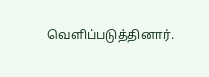வெளிப்படுத்தினார்.